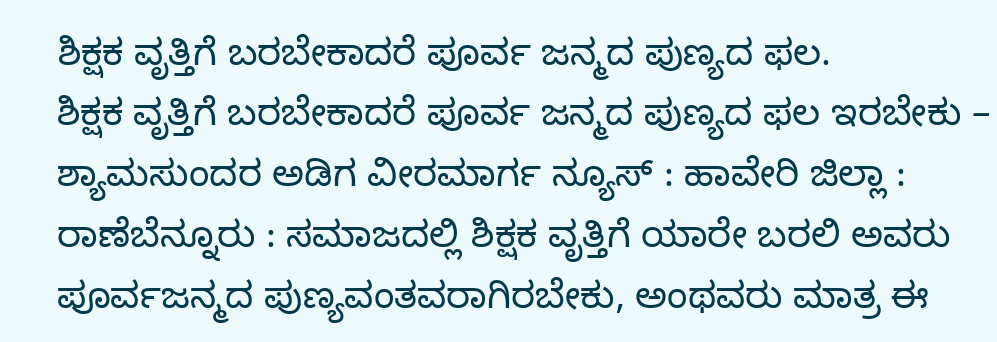ಶಿಕ್ಷಕ ವೃತ್ತಿಗೆ ಬರಬೇಕಾದರೆ ಪೂರ್ವ ಜನ್ಮದ ಪುಣ್ಯದ ಫಲ.
ಶಿಕ್ಷಕ ವೃತ್ತಿಗೆ ಬರಬೇಕಾದರೆ ಪೂರ್ವ ಜನ್ಮದ ಪುಣ್ಯದ ಫಲ ಇರಬೇಕು – ಶ್ಯಾಮಸುಂದರ ಅಡಿಗ ವೀರಮಾರ್ಗ ನ್ಯೂಸ್ : ಹಾವೇರಿ ಜಿಲ್ಲಾ : ರಾಣೆಬೆನ್ನೂರು : ಸಮಾಜದಲ್ಲಿ ಶಿಕ್ಷಕ ವೃತ್ತಿಗೆ ಯಾರೇ ಬರಲಿ ಅವರು ಪೂರ್ವಜನ್ಮದ ಪುಣ್ಯವಂತವರಾಗಿರಬೇಕು, ಅಂಥವರು ಮಾತ್ರ ಈ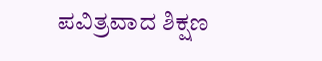ಪವಿತ್ರವಾದ ಶಿಕ್ಷಣ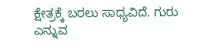ಕ್ಷೇತ್ರಕ್ಕೆ ಬರಲು ಸಾಧ್ಯವಿದೆ. ಗುರು ಎನ್ನುವ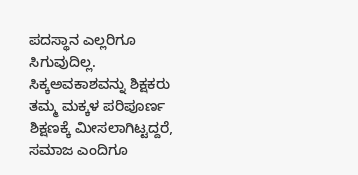ಪದಸ್ಥಾನ ಎಲ್ಲರಿಗೂ ಸಿಗುವುದಿಲ್ಲ. ಸಿಕ್ಕಅವಕಾಶವನ್ನು ಶಿಕ್ಷಕರು ತಮ್ಮ ಮಕ್ಕಳ ಪರಿಪೂರ್ಣ ಶಿಕ್ಷಣಕ್ಕೆ ಮೀಸಲಾಗಿಟ್ಟದ್ದರೆ, ಸಮಾಜ ಎಂದಿಗೂ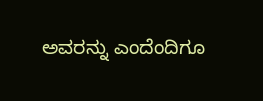ಅವರನ್ನು ಎಂದೆಂದಿಗೂ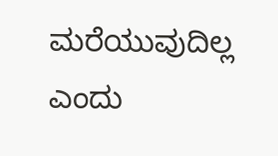ಮರೆಯುವುದಿಲ್ಲ ಎಂದು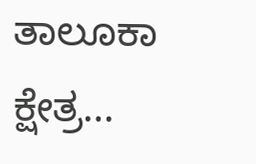ತಾಲೂಕಾ ಕ್ಷೇತ್ರ…